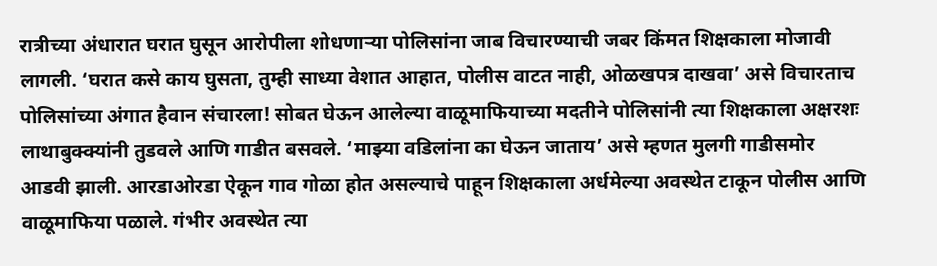रात्रीच्या अंधारात घरात घुसून आरोपीला शोधणाऱ्या पोलिसांना जाब विचारण्याची जबर किंमत शिक्षकाला मोजावी लागली. ‘घरात कसे काय घुसता, तुम्ही साध्या वेशात आहात, पोलीस वाटत नाही, ओळखपत्र दाखवा’ असे विचारताच पोलिसांच्या अंगात हैवान संचारला! सोबत घेऊन आलेल्या वाळूमाफियाच्या मदतीने पोलिसांनी त्या शिक्षकाला अक्षरशः लाथाबुक्क्यांनी तुडवले आणि गाडीत बसवले. ‘माझ्या वडिलांना का घेऊन जाताय’ असे म्हणत मुलगी गाडीसमोर आडवी झाली. आरडाओरडा ऐकून गाव गोळा होत असल्याचे पाहून शिक्षकाला अर्धमेल्या अवस्थेत टाकून पोलीस आणि वाळूमाफिया पळाले. गंभीर अवस्थेत त्या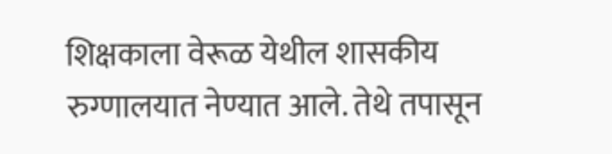शिक्षकाला वेरूळ येथील शासकीय रुग्णालयात नेण्यात आले. तेथे तपासून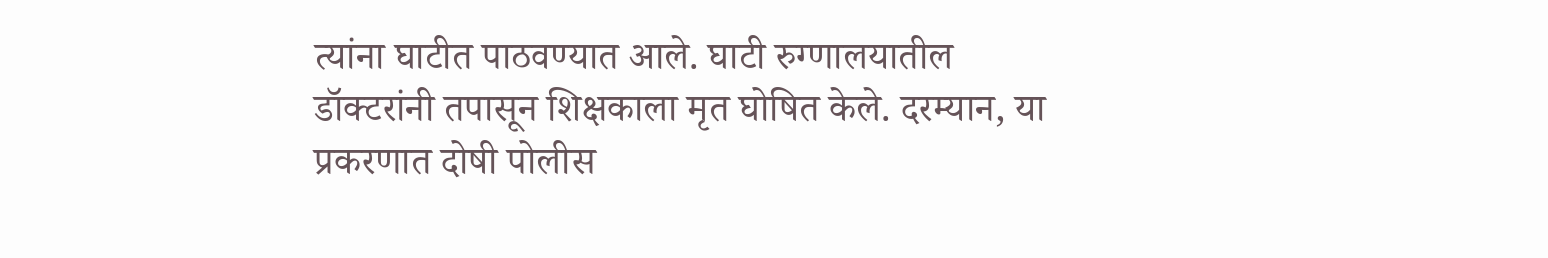त्यांना घाटीत पाठवण्यात आले. घाटी रुग्णालयातील डॉक्टरांनी तपासून शिक्षकाला मृत घोषित केले. दरम्यान, या प्रकरणात दोषी पोलीस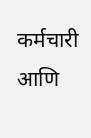कर्मचारी आणि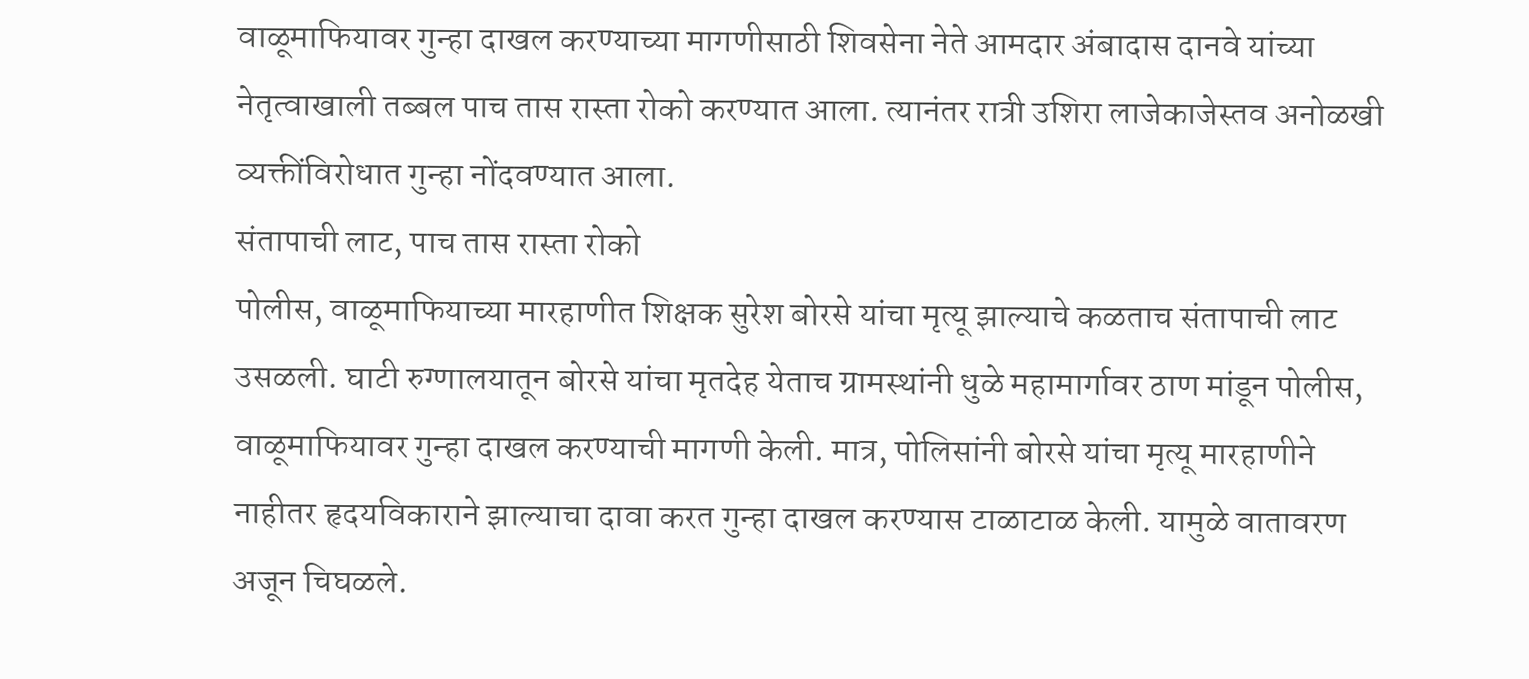वाळूमाफियावर गुन्हा दाखल करण्याच्या मागणीसाठी शिवसेना नेते आमदार अंबादास दानवे यांच्या नेतृत्वाखाली तब्बल पाच तास रास्ता रोको करण्यात आला. त्यानंतर रात्री उशिरा लाजेकाजेस्तव अनोळखी व्यक्तींविरोधात गुन्हा नोंदवण्यात आला.
संतापाची लाट, पाच तास रास्ता रोको
पोलीस, वाळूमाफियाच्या मारहाणीत शिक्षक सुरेश बोरसे यांचा मृत्यू झाल्याचे कळताच संतापाची लाट उसळली. घाटी रुग्णालयातून बोरसे यांचा मृतदेह येताच ग्रामस्थांनी धुळे महामार्गावर ठाण मांडून पोलीस, वाळूमाफियावर गुन्हा दाखल करण्याची मागणी केली. मात्र, पोलिसांनी बोरसे यांचा मृत्यू मारहाणीने नाहीतर हृदयविकाराने झाल्याचा दावा करत गुन्हा दाखल करण्यास टाळाटाळ केली. यामुळे वातावरण अजून चिघळले.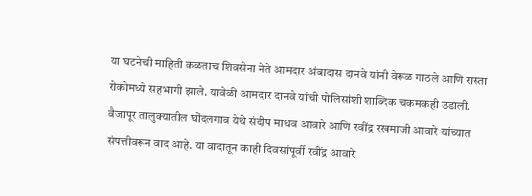या घटनेची माहिती कळताच शिवसेना नेते आमदार अंबादास दानवे यांनी वेरूळ गाठले आणि रास्ता रोकोमध्ये सहभागी झाले. यावेळी आमदार दानवे यांची पोलिसांशी शाब्दिक चकमकही उडाली.
वैजापूर तालुक्यातील घोंदलगाव येथे संदीप माधव आवारे आणि रवींद्र रखमाजी आवारे यांच्यात संपत्तीवरून वाद आहे. या वादातून काही दिवसांपूर्वी रवींद्र आवारे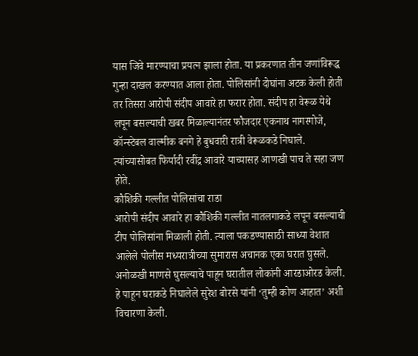यास जिवे मारण्याचा प्रयत्न झाला होता. या प्रकरणात तीन जणांविरूद्ध गुन्हा दाखल करण्यात आला होता. पोलिसांनी दोघांना अटक केली होती तर तिसरा आरोपी संदीप आवारे हा फरार होता. संदीप हा वेरूळ येथे लपून बसल्याची खबर मिळाल्यानंतर फौजदार एकनाथ नागरगोजे, कॉन्स्टेबल वाल्मीक बनगे हे बुधवारी रात्री वेरूळकडे निघाले. त्यांच्यासोबत फिर्यादी रवींद्र आवारे याच्यासह आणखी पाच ते सहा जण होते.
कौशिकी गल्लीत पोलिसांचा राडा
आरोपी संदीप आवारे हा कौशिकी गल्लीत नातलगाकडे लपून बसल्याची टीप पोलिसांना मिळाली होती. त्याला पकडण्यासाठी साध्या वेशात आलेले पोलीस मध्यरात्रीच्या सुमारास अचानक एका घरात घुसले. अनोळखी माणसे घुसल्याचे पाहून घरातील लोकांनी आरडाओरड केली. हे पाहून घराकडे निघालेले सुरेश बोरसे यांनी ‘तुम्ही कोण आहात’ अशी विचारणा केली.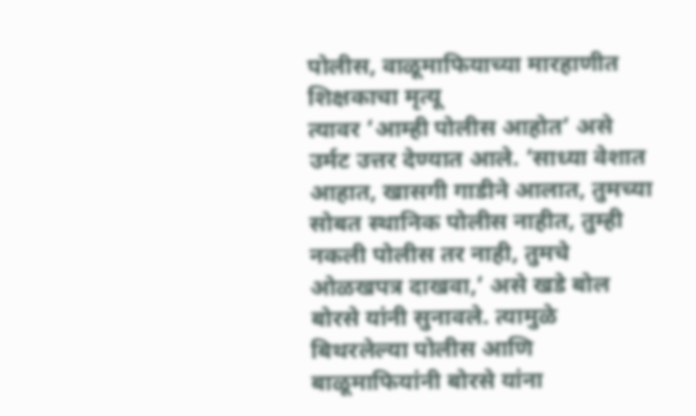पोलीस, वाळूमाफियाच्या मारहाणीत शिक्षकाचा मृत्यू
त्यावर ‘आम्ही पोलीस आहोत’ असे उर्मट उत्तर देण्यात आले. ‘साध्या वेशात आहात, खासगी गाडीने आलात, तुमच्या सोबत स्थानिक पोलीस नाहीत, तुम्ही नकली पोलीस तर नाही, तुमचे ओळखपत्र दाखवा,’ असे खडे बोल बोरसे यांनी सुनावले. त्यामुळे बिथरलेल्या पोलीस आणि बाळूमाफियांनी बोरसे यांना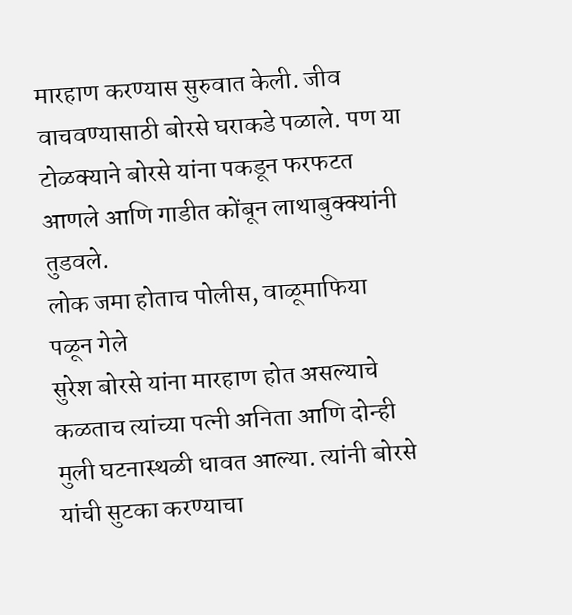मारहाण करण्यास सुरुवात केली. जीव वाचवण्यासाठी बोरसे घराकडे पळाले. पण या टोळक्याने बोरसे यांना पकडून फरफटत आणले आणि गाडीत कोंबून लाथाबुक्क्यांनी तुडवले.
लोक जमा होताच पोलीस, वाळूमाफिया पळून गेले
सुरेश बोरसे यांना मारहाण होत असल्याचे कळताच त्यांच्या पत्नी अनिता आणि दोन्ही मुली घटनास्थळी धावत आल्या. त्यांनी बोरसे यांची सुटका करण्याचा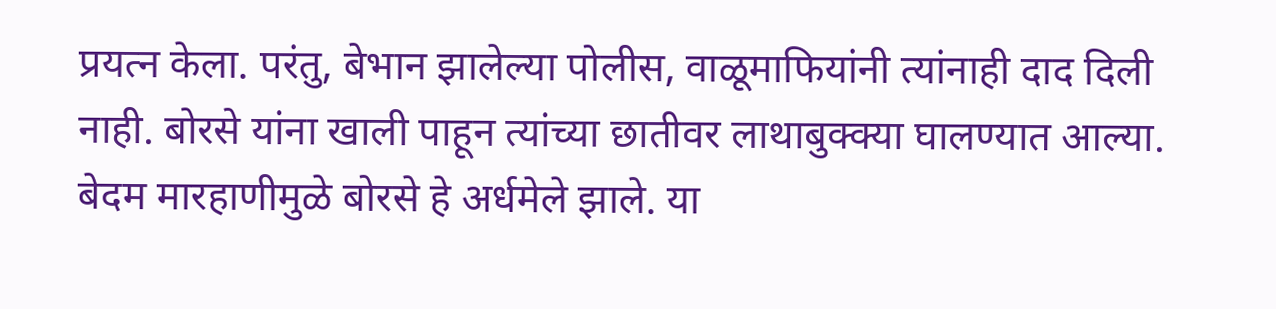प्रयत्न केला. परंतु, बेभान झालेल्या पोलीस, वाळूमाफियांनी त्यांनाही दाद दिली नाही. बोरसे यांना खाली पाहून त्यांच्या छातीवर लाथाबुक्क्या घालण्यात आल्या. बेदम मारहाणीमुळे बोरसे हे अर्धमेले झाले. या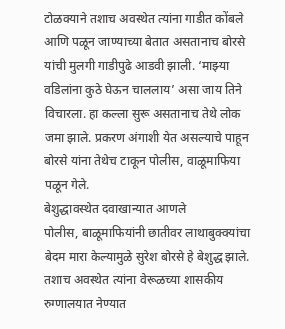टोळक्याने तशाच अवस्थेत त्यांना गाडीत कोंबले आणि पळून जाण्याच्या बेतात असतानाच बोरसे यांची मुलगी गाडीपुढे आडवी झाली. ‘माझ्या वडिलांना कुठे घेऊन चाललाय’ असा जाय तिने विचारला. हा कल्ला सुरू असतानाच तेथे लोक जमा झाले. प्रकरण अंगाशी येत असल्याचे पाहून बोरसे यांना तेथेच टाकून पोलीस, वाळूमाफिया पळून गेले.
बेशुद्धावस्थेत दवाखान्यात आणले
पोलीस, बाळूमाफियांनी छातीवर लाथाबुक्क्यांचा बेदम मारा केल्यामुळे सुरेश बोरसे हे बेशुद्ध झाले. तशाच अवस्थेत त्यांना वेरूळच्या शासकीय रुग्णालयात नेण्यात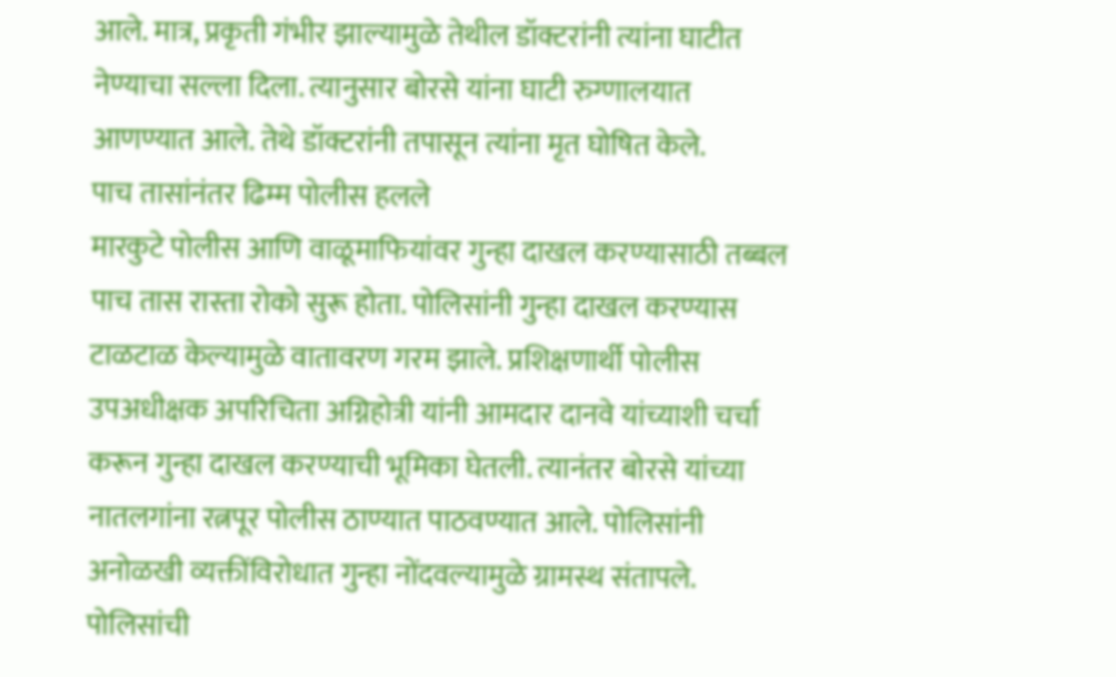आले. मात्र, प्रकृती गंभीर झाल्यामुळे तेथील डॉक्टरांनी त्यांना घाटीत नेण्याचा सल्ला दिला. त्यानुसार बोरसे यांना घाटी रुग्णालयात आणण्यात आले. तेथे डॉक्टरांनी तपासून त्यांना मृत घोषित केले.
पाच तासांनंतर ढिम्म पोलीस हलले
मारकुटे पोलीस आणि वाळूमाफियांवर गुन्हा दाखल करण्यासाठी तब्बल पाच तास रास्ता रोको सुरू होता. पोलिसांनी गुन्हा दाखल करण्यास टाळटाळ केल्यामुळे वातावरण गरम झाले. प्रशिक्षणार्थी पोलीस उपअधीक्षक अपरिचिता अग्निहोत्री यांनी आमदार दानवे यांच्याशी चर्चा करून गुन्हा दाखल करण्याची भूमिका घेतली. त्यानंतर बोरसे यांच्या नातलगांना रत्नपूर पोलीस ठाण्यात पाठवण्यात आले. पोलिसांनी अनोळखी व्यक्तींविरोधात गुन्हा नोंदवल्यामुळे ग्रामस्थ संतापले.
पोलिसांची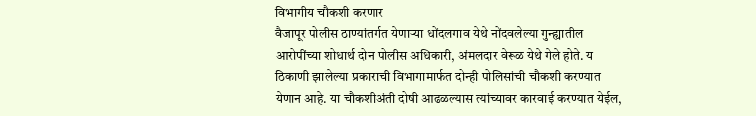विभागीय चौकशी करणार
वैजापूर पोलीस ठाण्यांतर्गत येणाऱ्या धोंदलगाव येथे नोंदवलेल्या गुन्ह्यातील आरोपींच्या शोधार्थ दोन पोलीस अधिकारी, अंमलदार वेरूळ येथे गेले होते. य ठिकाणी झालेल्या प्रकाराची विभागामार्फत दोन्ही पोलिसांची चौकशी करण्यात येणान आहे. या चौकशीअंती दोषी आढळल्यास त्यांच्यावर कारवाई करण्यात येईल,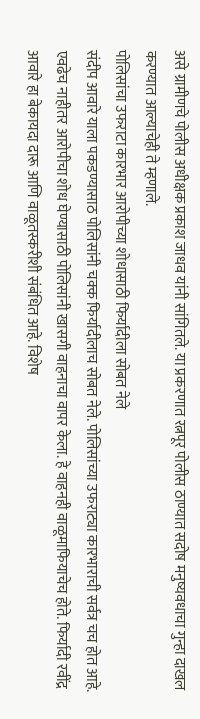असे ग्रामीणचे पोलीस अधीक्षक प्रकाश जाधव यांनी सांगितले. या प्रकरणात रत्नपूर पोलीस ठाण्यात सदोष मनुष्यवधाचा गुन्हा दाखल करण्यात आल्याचेही ते म्हणाले.
पोलिसांचा उफराटा कारभार आरोपीच्या शोधासाठी फिर्यादीला सोबत नेले
संदीप आवारे याला पकडण्यासाठ पोलिसांनी चक्क फिर्यादीलाच सोबत नेले. पोलिसांच्या उफराट्या कारभाराची सर्वत्र चच होत आहे. एवढेच नाहीतर आरोपीचा शोध घेण्यासाठी पोलिसांनी खासगी वाहनाचा वापर केला. हे वाहनही वाळूमाफियाचेच होते. फिर्यादी रवींद्र आवारे हा बेकायदा दारू आणि वाळूतस्करीशी संबंधित आहे. विशेष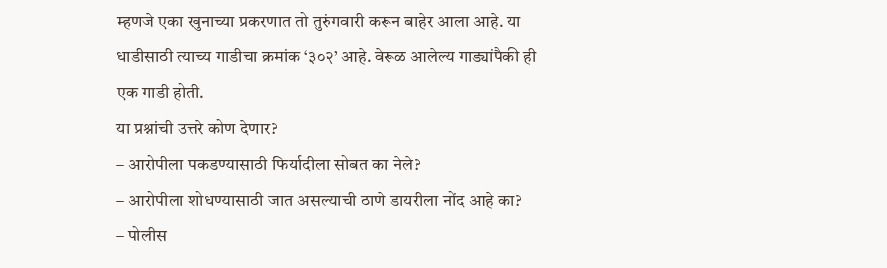म्हणजे एका खुनाच्या प्रकरणात तो तुरुंगवारी करून बाहेर आला आहे. या धाडीसाठी त्याच्य गाडीचा क्रमांक ‘३०२’ आहे. वेरूळ आलेल्य गाड्यांपैकी ही एक गाडी होती.
या प्रश्नांची उत्तरे कोण देणार?
– आरोपीला पकडण्यासाठी फिर्यादीला सोबत का नेले?
– आरोपीला शोधण्यासाठी जात असल्याची ठाणे डायरीला नोंद आहे का?
– पोलीस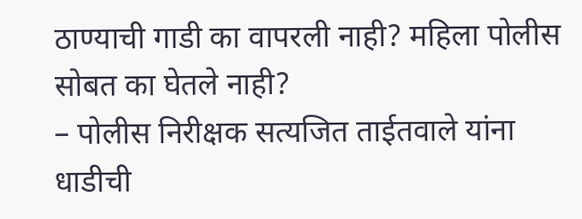ठाण्याची गाडी का वापरली नाही? महिला पोलीस सोबत का घेतले नाही?
– पोलीस निरीक्षक सत्यजित ताईतवाले यांना धाडीची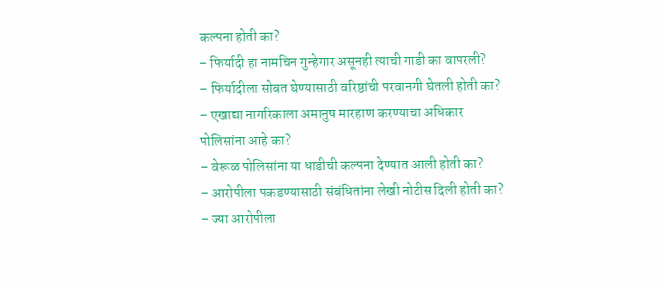कल्पना होती का?
– फिर्यादी हा नामचिन गुन्हेगार असूनही त्याची गाडी का वापरली?
– फिर्यादीला सोबत घेण्यासाठी वरिष्ठांची परवानगी घेतली होती का?
– एखाद्या नागरिकाला अमानुष मारहाण करण्याचा अधिकार पोलिसांना आहे का?
– वेरूळ पोलिसांना या धाडीची कल्पना देण्यात आली होती का?
– आरोपीला पकडण्यासाठी संबंधितांना लेखी नोटीस दिली होती का?
– ज्या आरोपीला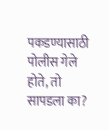पकडण्यासाठी पोलीस गेले होते, तो सापडला का?